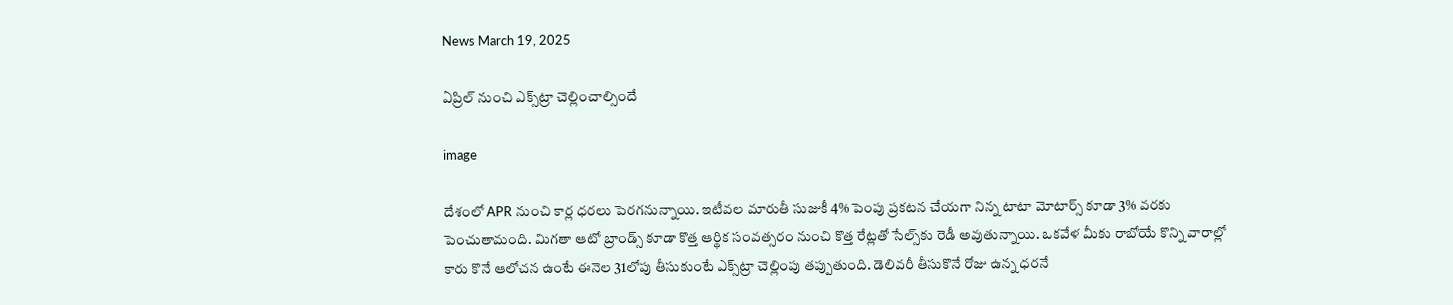News March 19, 2025

ఏప్రిల్ నుంచి ఎక్స్‌ట్రా చెల్లించాల్సిందే

image

దేశంలో APR నుంచి కార్ల ధరలు పెరగనున్నాయి. ఇటీవల మారుతీ సుజుకీ 4% పెంపు ప్రకటన చేయగా నిన్న టాటా మోటార్స్ కూడా 3% వరకు పెంచుతామంది. మిగతా ఆటో బ్రాండ్స్ కూడా కొత్త ఆర్థిక సంవత్సరం నుంచి కొత్త రేట్లతో సేల్స్‌కు రెడీ అవుతున్నాయి. ఒకవేళ మీకు రాబోయే కొన్ని వారాల్లో కారు కొనే ఆలోచన ఉంటే ఈనెల 31లోపు తీసుకుంటే ఎక్స్‌ట్రా చెల్లింపు తప్పుతుంది. డెలివరీ తీసుకొనే రోజు ఉన్న ధరనే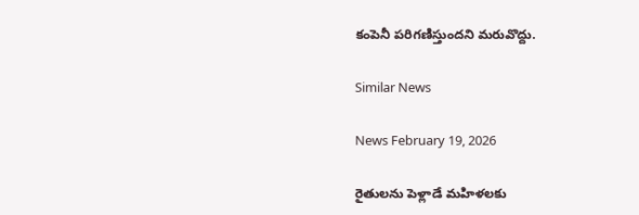కంపెనీ పరిగణిస్తుందని మరువొద్దు.

Similar News

News February 19, 2026

రైతులను పెళ్లాడే మహిళలకు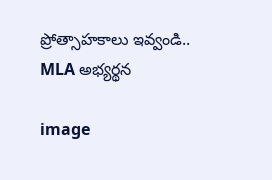ప్రోత్సాహకాలు ఇవ్వండి.. MLA అభ్యర్థన

image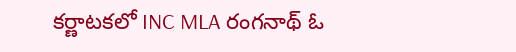కర్ణాటకలో INC MLA రంగనాథ్ ఓ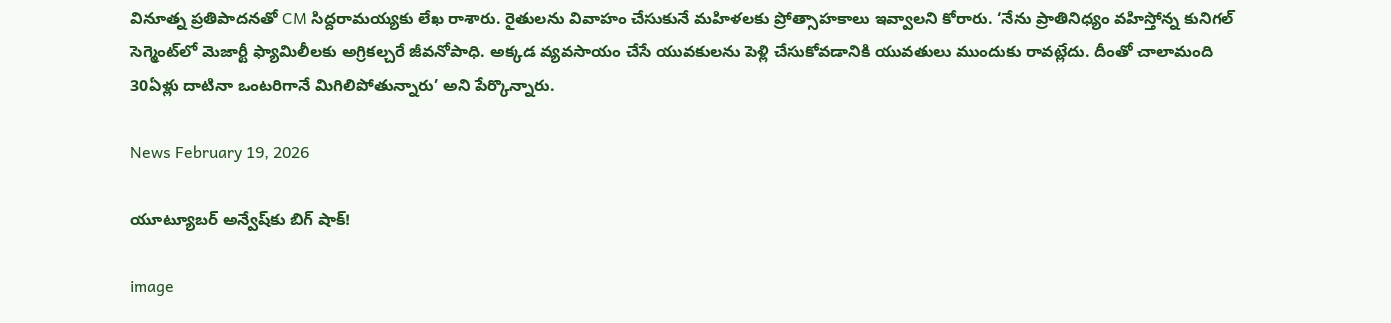వినూత్న ప్రతిపాదనతో CM సిద్దరామయ్యకు లేఖ రాశారు. రైతులను వివాహం చేసుకునే మహిళలకు ప్రోత్సాహకాలు ఇవ్వాలని కోరారు. ‘నేను ప్రాతినిధ్యం వహిస్తోన్న కునిగల్ సెగ్మెంట్‌లో మెజార్టీ ఫ్యామిలీలకు అగ్రికల్చరే జీవనోపాధి. అక్కడ వ్యవసాయం చేసే యువకులను పెళ్లి చేసుకోవడానికి యువతులు ముందుకు రావట్లేదు. దీంతో చాలామంది 30ఏళ్లు దాటినా ఒంటరిగానే మిగిలిపోతున్నారు’ అని పేర్కొన్నారు.

News February 19, 2026

యూట్యూబర్ అన్వేష్‌‌కు బిగ్ షాక్!

image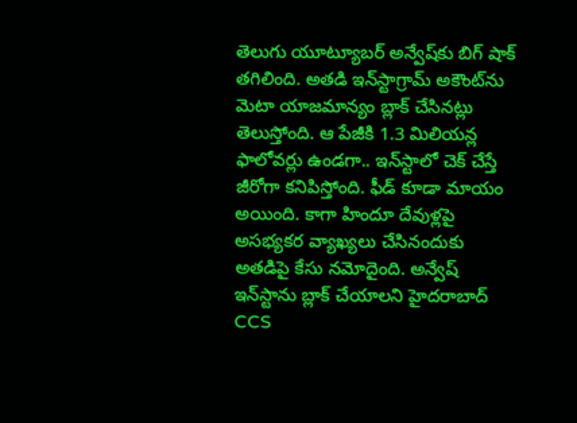తెలుగు యూట్యూబర్ అన్వేష్‌‌కు బిగ్ షాక్ తగిలింది. అతడి ఇన్‌స్టాగ్రామ్ అకౌంట్‌ను మెటా యాజమాన్యం బ్లాక్ చేసినట్లు తెలుస్తోంది. ఆ పేజీకి 1.3 మిలియన్ల ఫాలోవర్లు ఉండగా.. ఇన్‌స్టాలో చెక్ చేస్తే జీరోగా కనిపిస్తోంది. ఫీడ్ కూడా మాయం అయింది. కాగా హిందూ దేవుళ్లపై అసభ్యకర వ్యాఖ్యలు చేసినందుకు అతడిపై కేసు నమోదైంది. అన్వేష్ ఇన్‌స్టాను బ్లాక్ చేయాలని హైదరాబాద్ CCS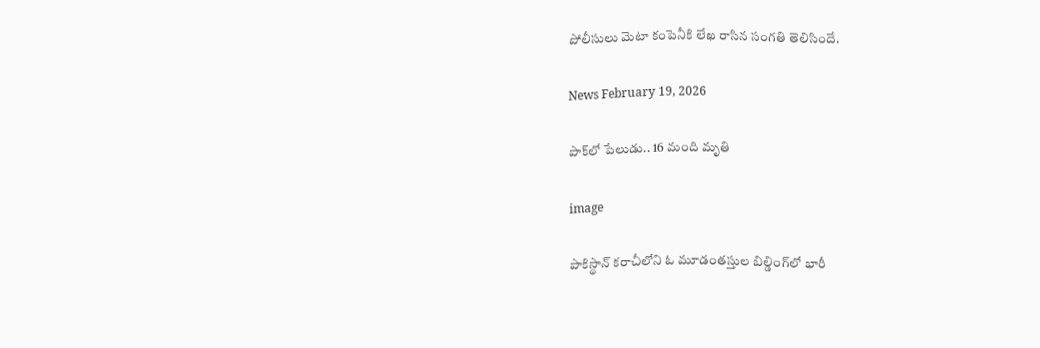పోలీసులు మెటా కంపెనీకి లేఖ రాసిన సంగతి తెలిసిందే.

News February 19, 2026

పాక్‌లో పేలుడు.. 16 మంది మృతి

image

పాకిస్థాన్‌ కరాచీలోని ఓ మూడంతస్తుల బిల్డింగ్‌లో భారీ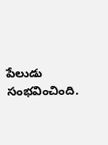పేలుడు సంభవించింది.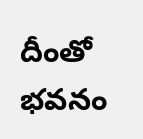దీంతో భవనం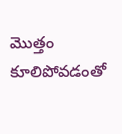మొత్తం కూలిపోవడంతో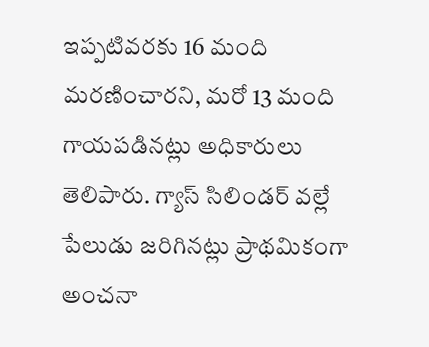ఇప్పటివరకు 16 మంది మరణించారని, మరో 13 మంది గాయపడినట్లు అధికారులు తెలిపారు. గ్యాస్ సిలిండర్ వల్లే పేలుడు జరిగినట్లు ప్రాథమికంగా అంచనా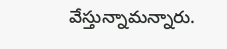వేస్తున్నామన్నారు.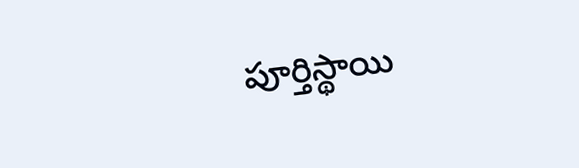పూర్తిస్థాయి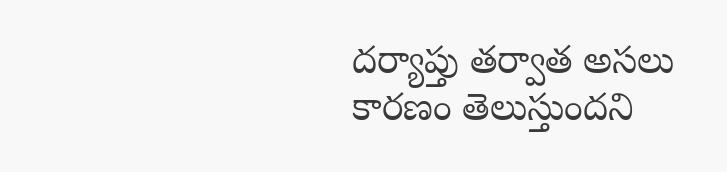దర్యాప్తు తర్వాత అసలు కారణం తెలుస్తుందని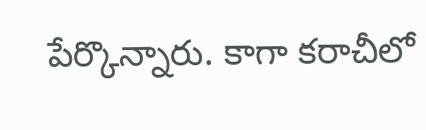పేర్కొన్నారు. కాగా కరాచీలో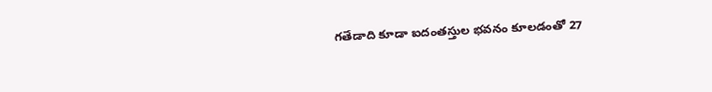గతేడాది కూడా ఐదంతస్తుల భవనం కూలడంతో 27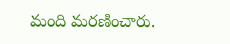మంది మరణించారు.